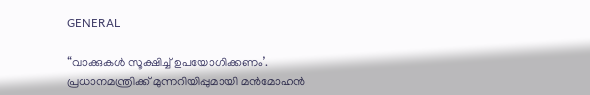GENERAL

“വാക്കുകള്‍ സൂക്ഷിച്ച് ഉപയോഗിക്കണം’. പ്രധാനമന്ത്രിക്ക് മുന്നറിയിപ്പുമായി മൻമോഹൻ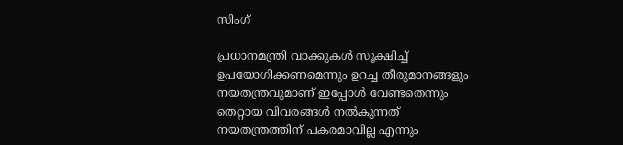സിംഗ്

പ്രധാനമന്ത്രി വാക്കുകള്‍ സൂക്ഷിച്ച് ഉപയോഗിക്കണമെന്നും ഉറച്ച തീരുമാനങ്ങളും നയതന്ത്രവുമാണ് ഇപ്പോൾ വേണ്ടതെന്നും തെറ്റായ വിവരങ്ങള്‍ നല്‍കുന്നത് നയതന്ത്രത്തിന് പകരമാവില്ല എന്നും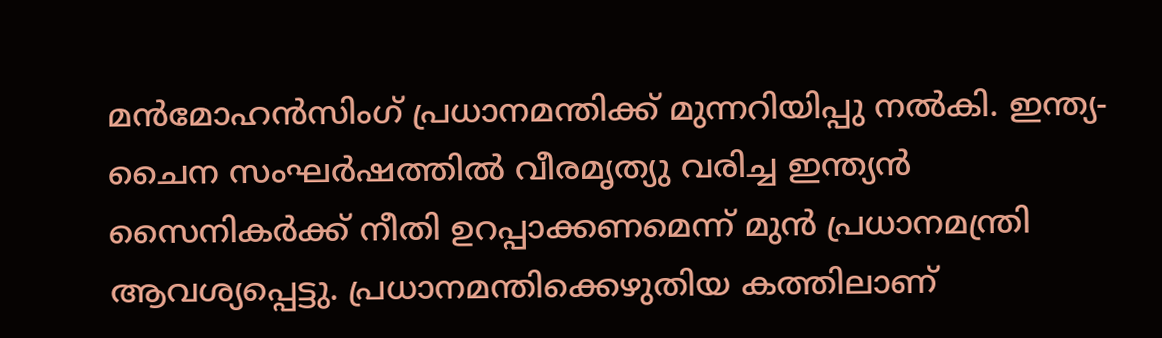മന്‍മോഹന്‍സിംഗ് പ്രധാനമന്തിക്ക് മുന്നറിയിപ്പു നല്‍കി. ഇന്ത്യ-ചൈന സംഘര്‍ഷത്തില്‍ വീരമൃത്യു വരിച്ച ഇന്ത്യൻ സൈനികർക്ക് നീതി ഉറപ്പാക്കണമെന്ന് മുൻ പ്രധാനമന്ത്രി ആവശ്യപ്പെട്ടു. പ്രധാനമന്തിക്കെഴുതിയ കത്തിലാണ്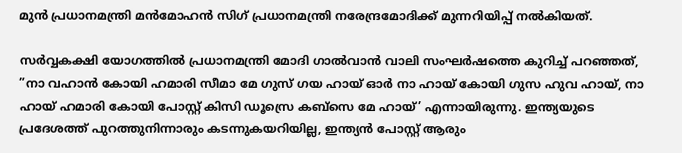മുന്‍ പ്രധാനമന്ത്രി മന്‍മോഹന്‍ സിഗ് പ്രധാനമന്ത്രി നരേന്ദ്രമോദിക്ക് മുന്നറിയിപ്പ് നല്‍കിയത്.

സര്‍വ്വകക്ഷി യോഗത്തില്‍ പ്രധാനമന്ത്രി മോദി ഗാല്‍വാന്‍ വാലി സംഘര്‍ഷത്തെ കുറിച്ച് പറഞ്ഞത്, ”നാ വഹാന്‍ കോയി ഹമാരി സീമാ മേ ഗുസ് ഗയ ഹായ് ഓര്‍ നാ ഹായ് കോയി ഗുസ ഹുവ ഹായ്, നാ ഹായ് ഹമാരി കോയി പോസ്റ്റ് കിസി ഡൂസ്രെ കബ്‌സെ മേ ഹായ്’ എന്നായിരുന്നു. ഇന്ത്യയുടെ പ്രദേശത്ത് പുറത്തുനിന്നാരും കടന്നുകയറിയില്ല, ഇന്ത്യന്‍ പോസ്റ്റ് ആരും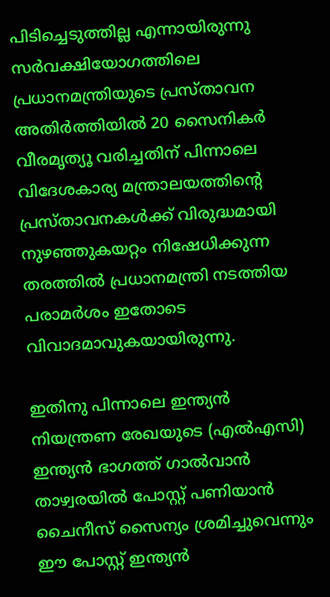പിടിച്ചെടുത്തില്ല എന്നായിരുന്നു സര്‍വക്ഷിയോഗത്തിലെ പ്രധാനമന്ത്രിയുടെ പ്രസ്താവന അതിര്‍ത്തിയില്‍ 20 സൈനികര്‍ വീരമൃത്യൂ വരിച്ചതിന് പിന്നാലെ വിദേശകാര്യ മന്ത്രാലയത്തിന്റെ പ്രസ്താവനകള്‍ക്ക് വിരുദ്ധമായി നുഴഞ്ഞുകയറ്റം നിഷേധിക്കുന്ന തരത്തില്‍ പ്രധാനമന്ത്രി നടത്തിയ പരാമര്‍ശം ഇതോടെ വിവാദമാവുകയായിരുന്നു.

ഇതിനു പിന്നാലെ ഇന്ത്യന്‍ നിയന്ത്രണ രേഖയുടെ (എല്‍എസി) ഇന്ത്യന്‍ ഭാഗത്ത് ഗാല്‍വാന്‍ താഴ്വരയില്‍ പോസ്റ്റ് പണിയാന്‍ ചൈനീസ് സൈന്യം ശ്രമിച്ചുവെന്നും ഈ പോസ്റ്റ് ഇന്ത്യന്‍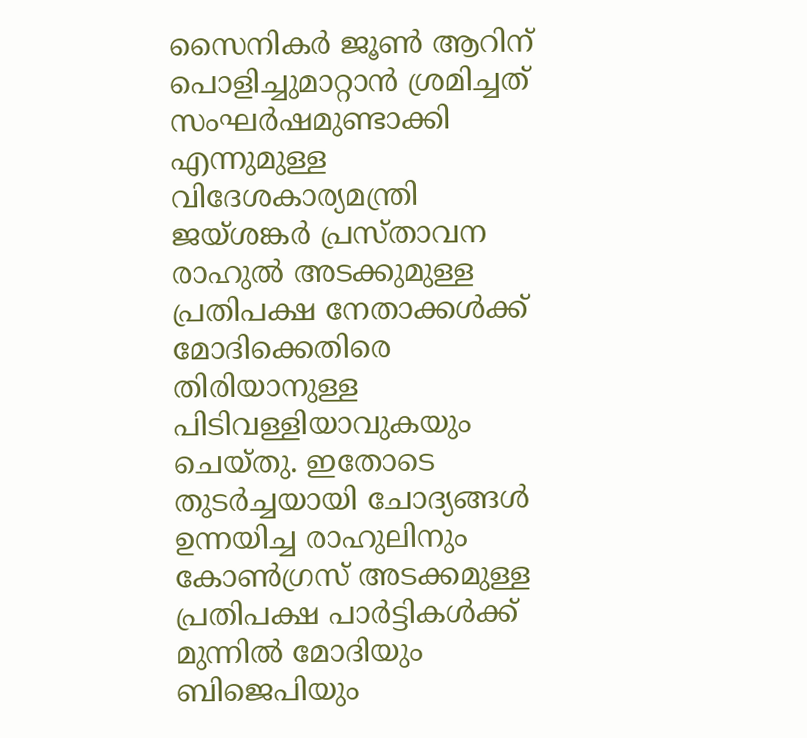സൈനികര്‍ ജൂണ്‍ ആറിന് പൊളിച്ചുമാറ്റാന്‍ ശ്രമിച്ചത് സംഘര്‍ഷമുണ്ടാക്കി എന്നുമുള്ള വിദേശകാര്യമന്ത്രി ജയ്ശങ്കര്‍ പ്രസ്താവന രാഹുല്‍ അടക്കുമുള്ള പ്രതിപക്ഷ നേതാക്കള്‍ക്ക് മോദിക്കെതിരെ തിരിയാനുള്ള പിടിവള്ളിയാവുകയും ചെയ്തു. ഇതോടെ തുടര്‍ച്ചയായി ചോദ്യങ്ങള്‍ ഉന്നയിച്ച രാഹുലിനും കോണ്‍ഗ്രസ് അടക്കമുള്ള പ്രതിപക്ഷ പാര്‍ട്ടികള്‍ക്ക് മുന്നില്‍ മോദിയും ബിജെപിയും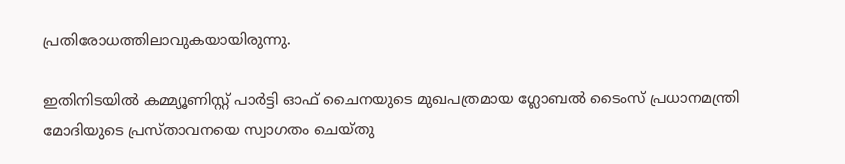പ്രതിരോധത്തിലാവുകയായിരുന്നു.

ഇതിനിടയില്‍ കമ്മ്യൂണിസ്റ്റ് പാര്‍ട്ടി ഓഫ് ചൈനയുടെ മുഖപത്രമായ ഗ്ലോബല്‍ ടൈംസ് പ്രധാനമന്ത്രി മോദിയുടെ പ്രസ്താവനയെ സ്വാഗതം ചെയ്തു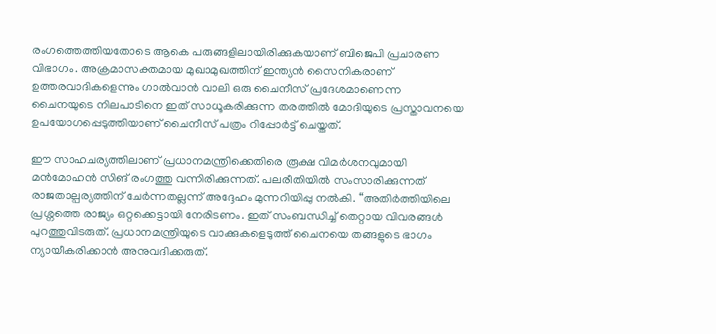രംഗത്തെത്തിയതോടെ ആകെ പരുങ്ങളിലായിരിക്കുകയാണ് ബിജെപി പ്രചാരണ വിഭാഗം. അക്രമാസക്തമായ മുഖാമുഖത്തിന് ഇന്ത്യന്‍ സൈനികരാണ് ഉത്തരവാദികളെന്നും ഗാല്‍വാന്‍ വാലി ഒരു ചൈനീസ് പ്രദേശമാണെന്ന ചൈനയുടെ നിലപാടിനെ ഇത് സാധൂകരിക്കുന്ന തരത്തില്‍ മോദിയുടെ പ്രസ്താവനയെ ഉപയോഗപ്പെടുത്തിയാണ് ചൈനീസ് പത്രം റിപ്പോര്‍ട്ട് ചെയ്തത്.

ഈ സാഹചര്യത്തിലാണ് പ്രധാനമന്ത്രിക്കെതിരെ രൂക്ഷ വിമര്‍ശനവുമായി മന്‍മോഹന്‍ സിങ് രംഗത്തു വന്നിരിക്കുന്നത്. പലരീതിയില്‍ സംസാരിക്കുന്നത് രാജതാല്പര്യത്തിന് ചേര്‍ന്നതല്ലന്ന് അദ്ദേഹം മുന്നറിയിപ്പു നല്‍കി. “അതിർത്തിയിലെ പ്രശ്നത്തെ രാജ്യം ഒറ്റക്കെട്ടായി നേരിടണം. ഇത് സംബന്ധിച്ച് തെറ്റായ വിവരങ്ങൾ പുറത്തുവിടരുത്. പ്രധാനമന്ത്രിയുടെ വാക്കുകളെടുത്ത് ചൈനയെ തങ്ങളുടെ ഭാഗം ന്യായീകരിക്കാന്‍ അനുവദിക്കരുത്.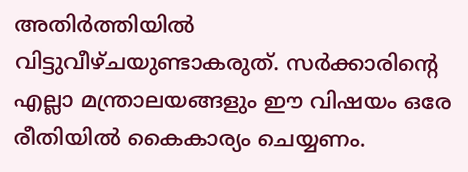അതിര്‍ത്തിയില്‍ വിട്ടുവീഴ്ചയുണ്ടാകരുത്. സര്‍ക്കാരിന്‍റെ എല്ലാ മന്ത്രാലയങ്ങളും ഈ വിഷയം ഒരേ രീതിയില്‍ കൈകാര്യം ചെയ്യണം.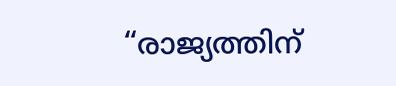“രാജ്യത്തിന്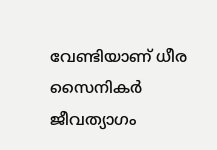വേണ്ടിയാണ് ധീര സൈനികർ ജീവത്യാഗം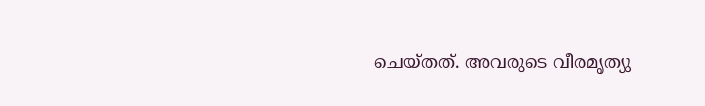ചെയ്തത്. അവരുടെ വീരമൃത്യു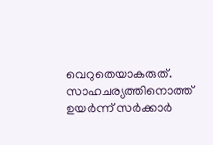വെറുതെയാകരുത്. സാഹചര്യത്തിനൊത്ത് ഉയർന്ന് സർക്കാർ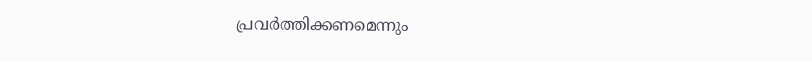പ്രവർത്തിക്കണമെന്നും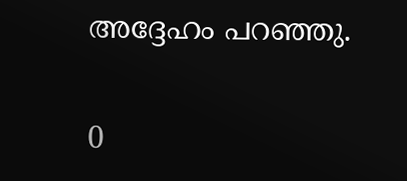അദ്ദേഹം പറഞ്ഞു.

0